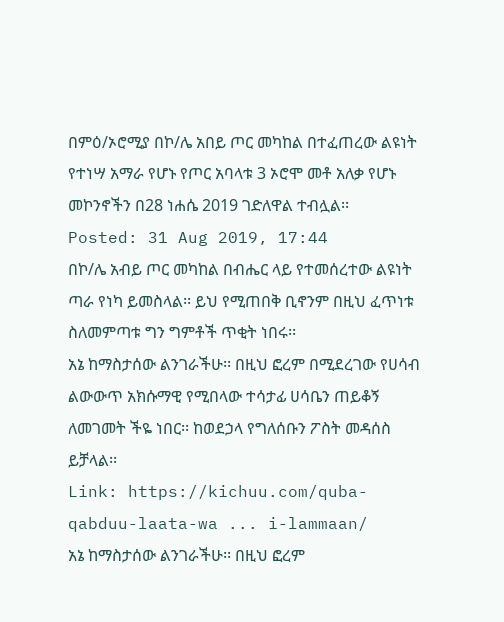በምዕ/ኦሮሚያ በኮ/ሌ አበይ ጦር መካከል በተፈጠረው ልዩነት የተነሣ አማራ የሆኑ የጦር አባላቱ 3 ኦሮሞ መቶ አለቃ የሆኑ መኮንኖችን በ28 ነሐሴ 2019 ገድለዋል ተብሏል፡፡
Posted: 31 Aug 2019, 17:44
በኮ/ሌ አብይ ጦር መካከል በብሔር ላይ የተመሰረተው ልዩነት ጣራ የነካ ይመስላል፡፡ ይህ የሚጠበቅ ቢኖንም በዚህ ፈጥነቱ ስለመምጣቱ ግን ግምቶች ጥቂት ነበሩ፡፡
አኔ ከማስታሰው ልንገራችሁ፡፡ በዚህ ፎረም በሚደረገው የሀሳብ ልውውጥ አክሱማዊ የሚበላው ተሳታፊ ሀሳቤን ጠይቆኝ ለመገመት ችዬ ነበር፡፡ ከወደኃላ የግለሰቡን ፖስት መዳሰስ ይቻላል፡፡
Link: https://kichuu.com/quba-qabduu-laata-wa ... i-lammaan/
አኔ ከማስታሰው ልንገራችሁ፡፡ በዚህ ፎረም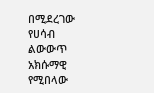በሚደረገው የሀሳብ ልውውጥ አክሱማዊ የሚበላው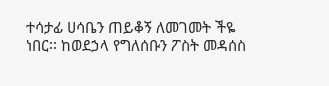ተሳታፊ ሀሳቤን ጠይቆኝ ለመገመት ችዬ ነበር፡፡ ከወደኃላ የግለሰቡን ፖስት መዳሰስ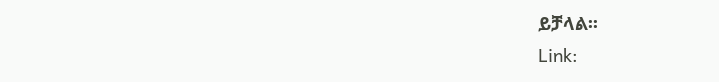ይቻላል፡፡
Link: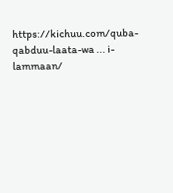https://kichuu.com/quba-qabduu-laata-wa ... i-lammaan/